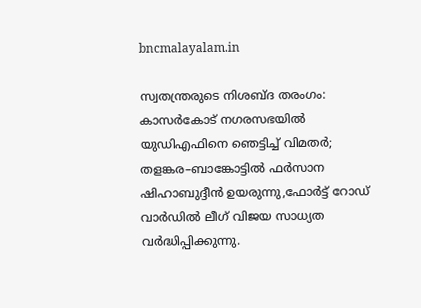bncmalayalam.in

സ്വതന്ത്രരുടെ നിശബ്ദ തരംഗം: കാസർകോട് നഗരസഭയിൽ യുഡിഎഫിനെ ഞെട്ടിച്ച് വിമതർ; തളങ്കര–ബാങ്കോട്ടിൽ ഫർസാന ഷിഹാബുദ്ദീൻ ഉയരുന്നു,ഫോർട്ട് റോഡ് വാർഡിൽ ലീഗ് വിജയ സാധ്യത വർദ്ധിപ്പിക്കുന്നു.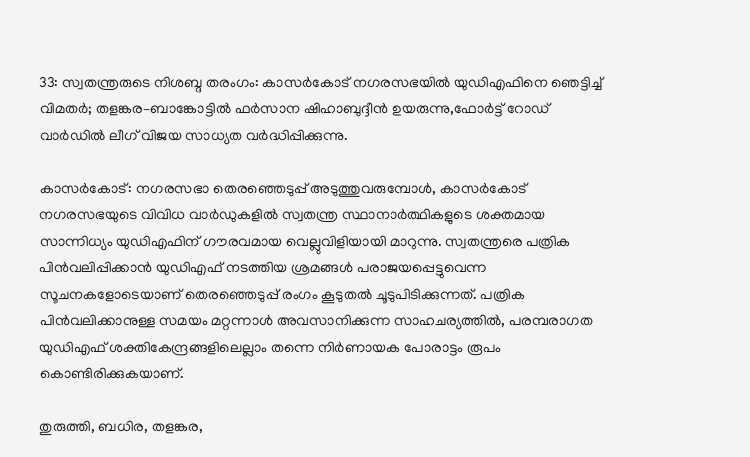33: സ്വതന്ത്രരുടെ നിശബ്ദ തരംഗം: കാസർകോട് നഗരസഭയിൽ യുഡിഎഫിനെ ഞെട്ടിച്ച് വിമതർ; തളങ്കര–ബാങ്കോട്ടിൽ ഫർസാന ഷിഹാബുദ്ദീൻ ഉയരുന്നു,ഫോർട്ട് റോഡ് വാർഡിൽ ലീഗ് വിജയ സാധ്യത വർദ്ധിപ്പിക്കുന്നു.

കാസർകോട്: നഗരസഭാ തെരഞ്ഞെടുപ്പ് അടുത്തുവരുമ്പോൾ, കാസർകോട് നഗരസഭയുടെ വിവിധ വാർഡുകളിൽ സ്വതന്ത്ര സ്ഥാനാർത്ഥികളുടെ ശക്തമായ സാന്നിധ്യം യുഡിഎഫിന് ഗൗരവമായ വെല്ലുവിളിയായി മാറുന്നു. സ്വതന്ത്രരെ പത്രിക പിൻവലിപ്പിക്കാൻ യുഡിഎഫ് നടത്തിയ ശ്രമങ്ങൾ പരാജയപ്പെട്ടുവെന്ന സൂചനകളോടെയാണ് തെരഞ്ഞെടുപ്പ് രംഗം കൂടുതൽ ചൂടുപിടിക്കുന്നത്. പത്രിക പിൻവലിക്കാനുള്ള സമയം മറ്റന്നാൾ അവസാനിക്കുന്ന സാഹചര്യത്തിൽ, പരമ്പരാഗത യുഡിഎഫ് ശക്തികേന്ദ്രങ്ങളിലെല്ലാം തന്നെ നിർണായക പോരാട്ടം രൂപം കൊണ്ടിരിക്കുകയാണ്.

തുരുത്തി, ബധിര, തളങ്കര,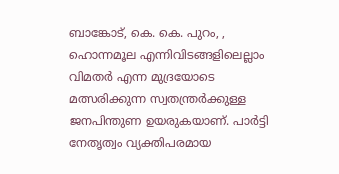ബാങ്കോട്, കെ. കെ. പുറം, , ഹൊന്നമൂല എന്നിവിടങ്ങളിലെല്ലാം വിമതർ എന്ന മുദ്രയോടെ മത്സരിക്കുന്ന സ്വതന്ത്രർക്കുള്ള ജനപിന്തുണ ഉയരുകയാണ്. പാർട്ടി നേതൃത്വം വ്യക്തിപരമായ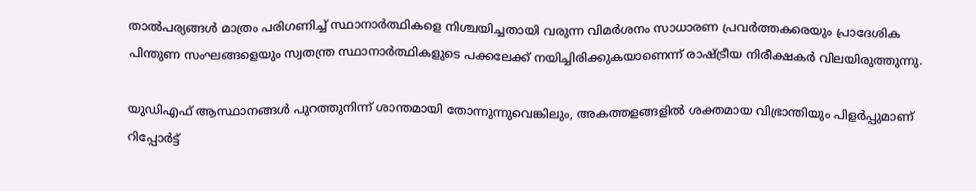താൽപര്യങ്ങൾ മാത്രം പരിഗണിച്ച് സ്ഥാനാർത്ഥികളെ നിശ്ചയിച്ചതായി വരുന്ന വിമർശനം സാധാരണ പ്രവർത്തകരെയും പ്രാദേശിക പിന്തുണ സംഘങ്ങളെയും സ്വതന്ത്ര സ്ഥാനാർത്ഥികളുടെ പക്കലേക്ക് നയിച്ചിരിക്കുകയാണെന്ന് രാഷ്ട്രീയ നിരീക്ഷകർ വിലയിരുത്തുന്നു.

യുഡിഎഫ് ആസ്ഥാനങ്ങൾ പുറത്തുനിന്ന് ശാന്തമായി തോന്നുന്നുവെങ്കിലും, അകത്തളങ്ങളിൽ ശക്തമായ വിഭ്രാന്തിയും പിളർപ്പുമാണ് റിപ്പോർട്ട്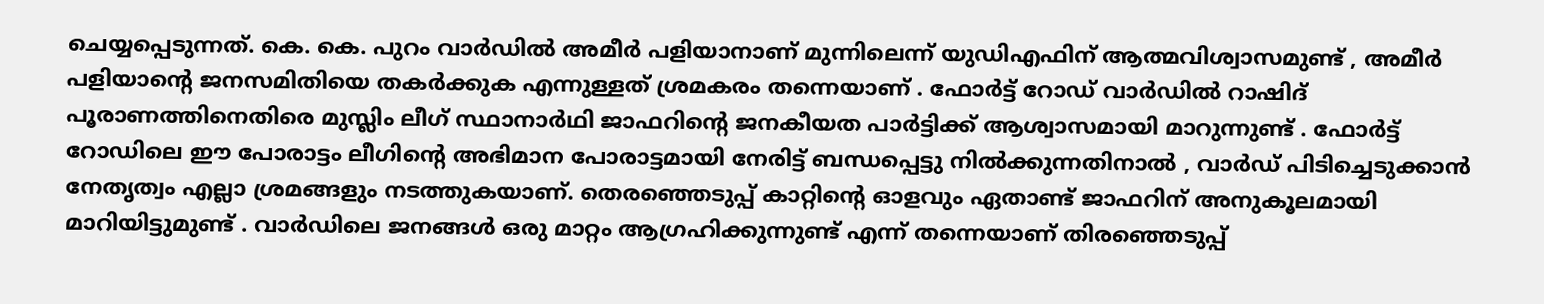ചെയ്യപ്പെടുന്നത്. കെ. കെ. പുറം വാർഡിൽ അമീർ പളിയാനാണ് മുന്നിലെന്ന് യുഡിഎഫിന് ആത്മവിശ്വാസമുണ്ട് , അമീർ പളിയാന്റെ ജനസമിതിയെ തകർക്കുക എന്നുള്ളത് ശ്രമകരം തന്നെയാണ് . ഫോർട്ട് റോഡ് വാർഡിൽ റാഷിദ് പൂരാണത്തിനെതിരെ മുസ്ലിം ലീഗ് സ്ഥാനാർഥി ജാഫറിന്റെ ജനകീയത പാർട്ടിക്ക് ആശ്വാസമായി മാറുന്നുണ്ട് . ഫോർട്ട് റോഡിലെ ഈ പോരാട്ടം ലീഗിന്റെ അഭിമാന പോരാട്ടമായി നേരിട്ട് ബന്ധപ്പെട്ടു നിൽക്കുന്നതിനാൽ , വാർഡ് പിടിച്ചെടുക്കാൻ നേതൃത്വം എല്ലാ ശ്രമങ്ങളും നടത്തുകയാണ്. തെരഞ്ഞെടുപ്പ് കാറ്റിന്റെ ഓളവും ഏതാണ്ട് ജാഫറിന് അനുകൂലമായി മാറിയിട്ടുമുണ്ട് . വാർഡിലെ ജനങ്ങൾ ഒരു മാറ്റം ആഗ്രഹിക്കുന്നുണ്ട് എന്ന് തന്നെയാണ് തിരഞ്ഞെടുപ്പ്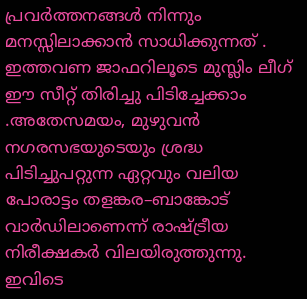പ്രവർത്തനങ്ങൾ നിന്നും മനസ്സിലാക്കാൻ സാധിക്കുന്നത് . ഇത്തവണ ജാഫറിലൂടെ മുസ്ലിം ലീഗ് ഈ സീറ്റ് തിരിച്ചു പിടിച്ചേക്കാം .അതേസമയം, മുഴുവൻ നഗരസഭയുടെയും ശ്രദ്ധ പിടിച്ചുപറ്റുന്ന ഏറ്റവും വലിയ പോരാട്ടം തളങ്കര–ബാങ്കോട് വാർഡിലാണെന്ന് രാഷ്ട്രീയ നിരീക്ഷകർ വിലയിരുത്തുന്നു. ഇവിടെ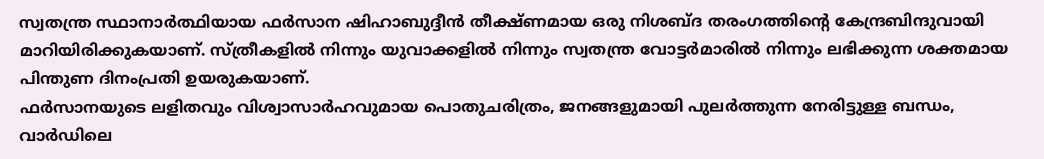സ്വതന്ത്ര സ്ഥാനാർത്ഥിയായ ഫർസാന ഷിഹാബുദ്ദീൻ തീക്ഷ്ണമായ ഒരു നിശബ്ദ തരംഗത്തിന്റെ കേന്ദ്രബിന്ദുവായി മാറിയിരിക്കുകയാണ്. സ്ത്രീകളിൽ നിന്നും യുവാക്കളിൽ നിന്നും സ്വതന്ത്ര വോട്ടർമാരിൽ നിന്നും ലഭിക്കുന്ന ശക്തമായ പിന്തുണ ദിനംപ്രതി ഉയരുകയാണ്.
ഫർസാനയുടെ ലളിതവും വിശ്വാസാർഹവുമായ പൊതുചരിത്രം, ജനങ്ങളുമായി പുലർത്തുന്ന നേരിട്ടുള്ള ബന്ധം, വാർഡിലെ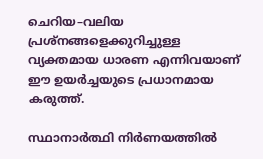ചെറിയ–വലിയ പ്രശ്നങ്ങളെക്കുറിച്ചുള്ള വ്യക്തമായ ധാരണ എന്നിവയാണ് ഈ ഉയർച്ചയുടെ പ്രധാനമായ കരുത്ത്.

സ്ഥാനാർത്ഥി നിർണയത്തിൽ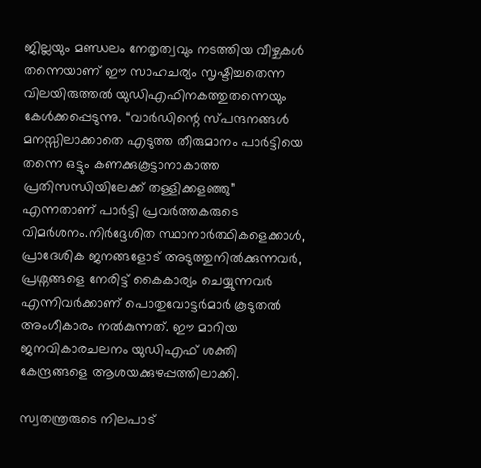ജില്ലയും മണ്ഡലം നേതൃത്വവും നടത്തിയ വീഴ്ചകൾ തന്നെയാണ് ഈ സാഹചര്യം സൃഷ്ടിച്ചതെന്ന വിലയിരുത്തൽ യുഡിഎഫിനകത്തുതന്നെയും കേൾക്കപ്പെടുന്നു. “വാർഡിന്റെ സ്പന്ദനങ്ങൾ മനസ്സിലാക്കാതെ എടുത്ത തീരുമാനം പാർട്ടിയെ തന്നെ ഒട്ടും കണക്കുകൂട്ടാനാകാത്ത പ്രതിസന്ധിയിലേക്ക് തള്ളിക്കളഞ്ഞു” എന്നതാണ് പാർട്ടി പ്രവർത്തകരുടെ വിമർശനം.നിർദ്ദേശിത സ്ഥാനാർത്ഥികളെക്കാൾ, പ്രാദേശിക ജനങ്ങളോട് അടുത്തുനിൽക്കുന്നവർ, പ്രശ്നങ്ങളെ നേരിട്ട് കൈകാര്യം ചെയ്യുന്നവർ എന്നിവർക്കാണ് പൊതുവോട്ടർമാർ കൂടുതൽ അംഗീകാരം നൽകുന്നത്. ഈ മാറിയ ജനവികാരചലനം യുഡിഎഫ് ശക്തി കേന്ദ്രങ്ങളെ ആശയക്കുഴപ്പത്തിലാക്കി.

സ്വതന്ത്രരുടെ നിലപാട്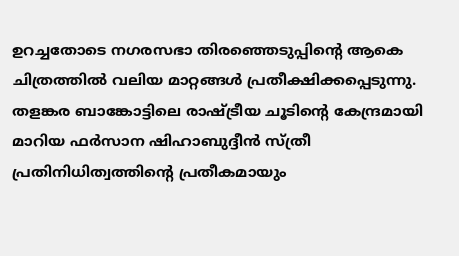ഉറച്ചതോടെ നഗരസഭാ തിരഞ്ഞെടുപ്പിന്റെ ആകെ ചിത്രത്തിൽ വലിയ മാറ്റങ്ങൾ പ്രതീക്ഷിക്കപ്പെടുന്നു. തളങ്കര ബാങ്കോട്ടിലെ രാഷ്ട്രീയ ചൂടിന്റെ കേന്ദ്രമായി മാറിയ ഫർസാന ഷിഹാബുദ്ദീൻ സ്ത്രീ പ്രതിനിധിത്വത്തിന്റെ പ്രതീകമായും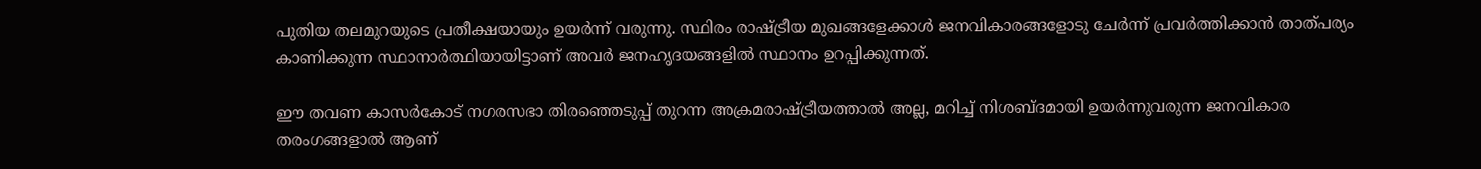പുതിയ തലമുറയുടെ പ്രതീക്ഷയായും ഉയർന്ന് വരുന്നു. സ്ഥിരം രാഷ്ട്രീയ മുഖങ്ങളേക്കാൾ ജനവികാരങ്ങളോടു ചേർന്ന് പ്രവർത്തിക്കാൻ താത്പര്യം കാണിക്കുന്ന സ്ഥാനാർത്ഥിയായിട്ടാണ് അവർ ജനഹൃദയങ്ങളിൽ സ്ഥാനം ഉറപ്പിക്കുന്നത്.

ഈ തവണ കാസർകോട് നഗരസഭാ തിരഞ്ഞെടുപ്പ് തുറന്ന അക്രമരാഷ്ട്രീയത്താൽ അല്ല, മറിച്ച് നിശബ്ദമായി ഉയർന്നുവരുന്ന ജനവികാര തരംഗങ്ങളാൽ ആണ്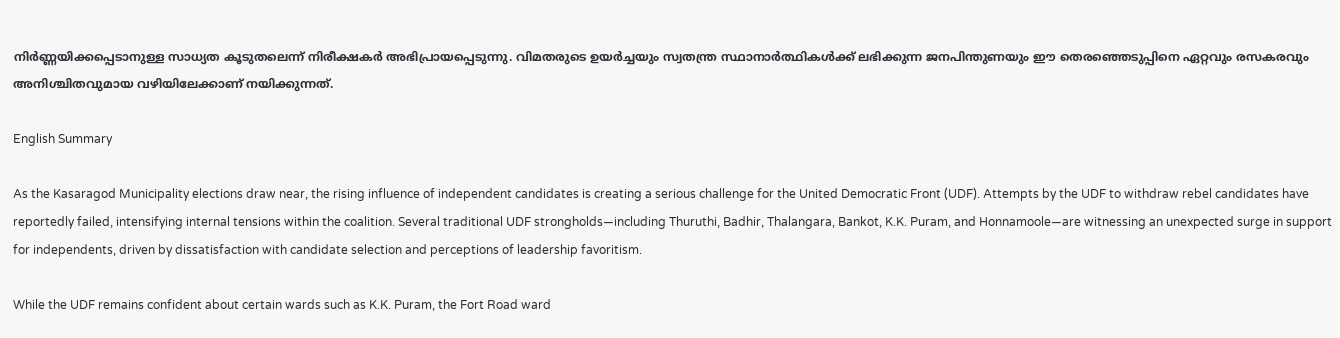നിർണ്ണയിക്കപ്പെടാനുള്ള സാധ്യത കൂടുതലെന്ന് നിരീക്ഷകർ അഭിപ്രായപ്പെടുന്നു. വിമതരുടെ ഉയർച്ചയും സ്വതന്ത്ര സ്ഥാനാർത്ഥികൾക്ക് ലഭിക്കുന്ന ജനപിന്തുണയും ഈ തെരഞ്ഞെടുപ്പിനെ ഏറ്റവും രസകരവും അനിശ്ചിതവുമായ വഴിയിലേക്കാണ് നയിക്കുന്നത്.

English Summary

As the Kasaragod Municipality elections draw near, the rising influence of independent candidates is creating a serious challenge for the United Democratic Front (UDF). Attempts by the UDF to withdraw rebel candidates have reportedly failed, intensifying internal tensions within the coalition. Several traditional UDF strongholds—including Thuruthi, Badhir, Thalangara, Bankot, K.K. Puram, and Honnamoole—are witnessing an unexpected surge in support for independents, driven by dissatisfaction with candidate selection and perceptions of leadership favoritism.

While the UDF remains confident about certain wards such as K.K. Puram, the Fort Road ward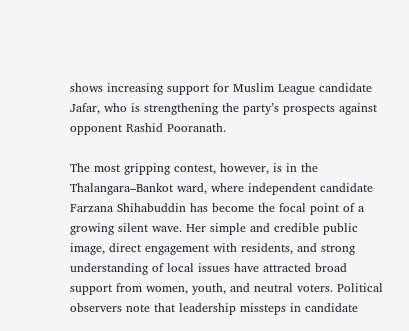shows increasing support for Muslim League candidate Jafar, who is strengthening the party’s prospects against opponent Rashid Pooranath.

The most gripping contest, however, is in the Thalangara–Bankot ward, where independent candidate Farzana Shihabuddin has become the focal point of a growing silent wave. Her simple and credible public image, direct engagement with residents, and strong understanding of local issues have attracted broad support from women, youth, and neutral voters. Political observers note that leadership missteps in candidate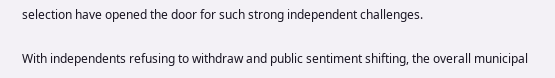selection have opened the door for such strong independent challenges.

With independents refusing to withdraw and public sentiment shifting, the overall municipal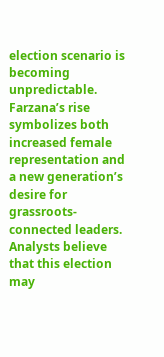election scenario is becoming unpredictable. Farzana’s rise symbolizes both increased female representation and a new generation’s desire for grassroots-connected leaders. Analysts believe that this election may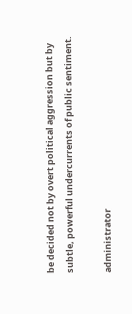be decided not by overt political aggression but by subtle, powerful undercurrents of public sentiment.

administrator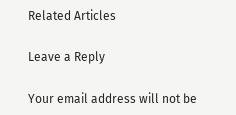Related Articles

Leave a Reply

Your email address will not be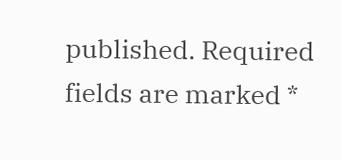published. Required fields are marked *